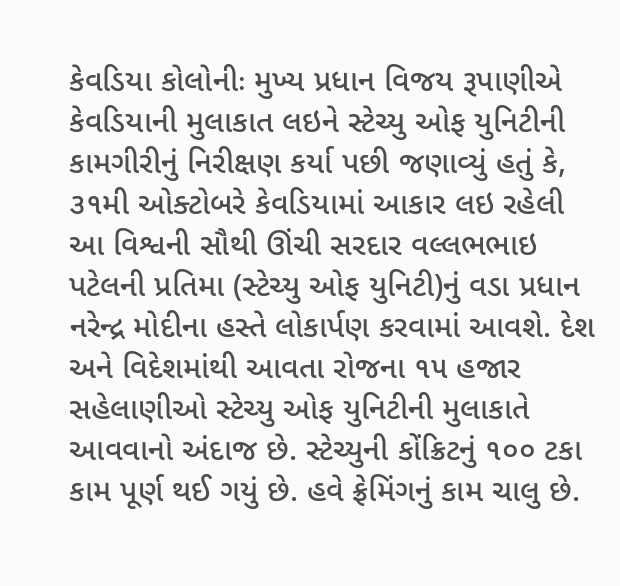કેવડિયા કોલોનીઃ મુખ્ય પ્રધાન વિજય રૂપાણીએ કેવડિયાની મુલાકાત લઇને સ્ટેચ્યુ ઓફ યુનિટીની કામગીરીનું નિરીક્ષણ કર્યા પછી જણાવ્યું હતું કે, ૩૧મી ઓક્ટોબરે કેવડિયામાં આકાર લઇ રહેલી આ વિશ્વની સૌથી ઊંચી સરદાર વલ્લભભાઇ પટેલની પ્રતિમા (સ્ટેચ્યુ ઓફ યુનિટી)નું વડા પ્રધાન નરેન્દ્ર મોદીના હસ્તે લોકાર્પણ કરવામાં આવશે. દેશ અને વિદેશમાંથી આવતા રોજના ૧૫ હજાર સહેલાણીઓ સ્ટેચ્યુ ઓફ યુનિટીની મુલાકાતે આવવાનો અંદાજ છે. સ્ટેચ્યુની કોંક્રિટનું ૧૦૦ ટકા કામ પૂર્ણ થઈ ગયું છે. હવે ફ્રેમિંગનું કામ ચાલુ છે.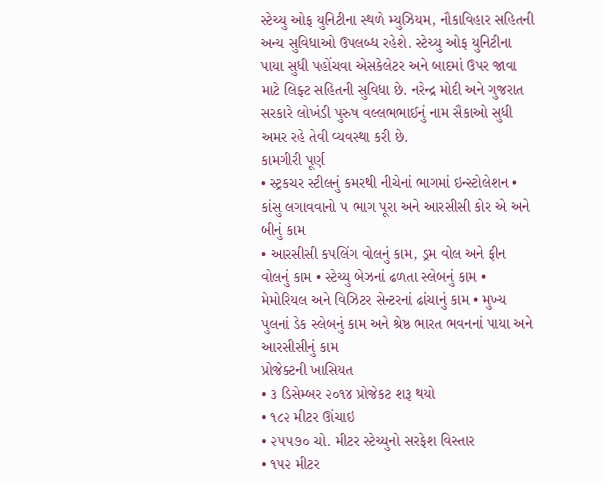સ્ટેચ્યુ ઓફ યુનિટીના સ્થળે મ્યુઝિયમ, નૌકાવિહાર સહિતની અન્ય સુવિધાઓ ઉપલબ્ધ રહેશે. સ્ટેચ્યુ ઓફ યુનિટીના પાયા સુધી પહોંચવા એસકેલેટર અને બાદમાં ઉપર જાવા માટે લિફ્ટ સહિતની સુવિધા છે. નરેન્દ્ર મોદી અને ગુજરાત સરકારે લોખંડી પુરુષ વલ્લભભાઈનું નામ સૈકાઓ સુધી અમર રહે તેવી વ્યવસ્થા કરી છે.
કામગીરી પૂર્ણ
• સ્ટ્રકચર સ્ટીલનું કમરથી નીચેનાં ભાગમાં ઇન્સ્ટોલેશન • કાંસુ લગાવવાનો ૫ ભાગ પૂરા અને આરસીસી કોર એ અને બીનું કામ
• આરસીસી કપલિંગ વોલનું કામ, ડ્રમ વોલ અને ફીન વોલનું કામ • સ્ટેચ્યુ બેઝનાં ઢળતા સ્લેબનું કામ • મેમોરિયલ અને વિઝિટર સેન્ટરનાં ઢાંચાનું કામ • મુખ્ય પુલનાં ડેક સ્લેબનું કામ અને શ્રેષ્ઠ ભારત ભવનનાં પાયા અને આરસીસીનું કામ
પ્રોજેક્ટની ખાસિયત
• ૩ ડિસેમ્બર ૨૦૧૪ પ્રોજેકટ શરૂ થયો
• ૧૮૨ મીટર ઊંચાઇ
• ૨૫૫૭૦ ચો. મીટર સ્ટેચ્યુનો સરફેશ વિસ્તાર
• ૧૫૨ મીટર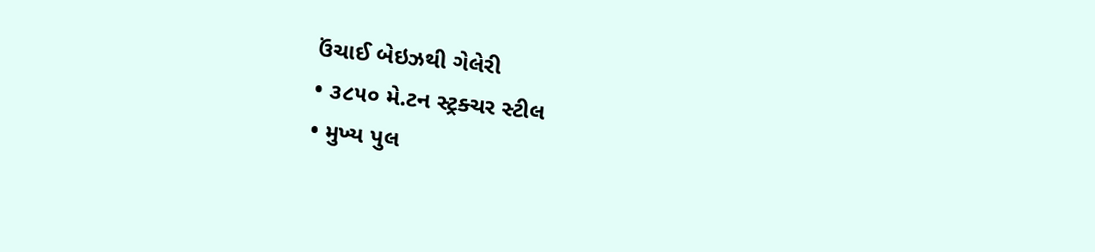ઉંચાઈ બેઇઝથી ગેલેરી
• ૩૮૫૦ મે.ટન સ્ટ્રક્ચર સ્ટીલ
• મુખ્ય પુલ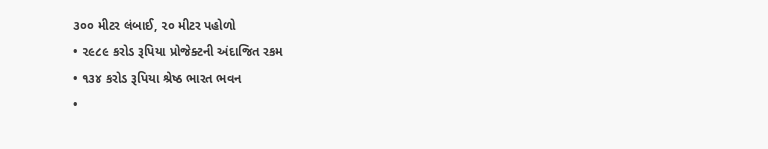૩૦૦ મીટર લંબાઈ, ૨૦ મીટર પહોળો
• ૨૯૮૯ કરોડ રૂપિયા પ્રોજેક્ટની અંદાજિત રકમ
• ૧૩૪ કરોડ રૂપિયા શ્રેષ્ઠ ભારત ભવન
•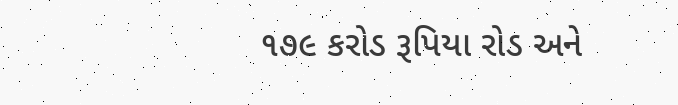૧૭૯ કરોડ રૂપિયા રોડ અને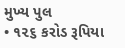મુખ્ય પુલ
• ૧૨૬ કરોડ રૂપિયા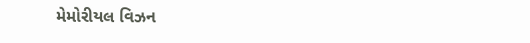મેમોરીયલ વિઝન